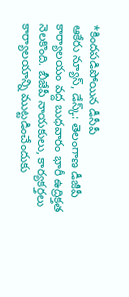*కిందపడిపోయిన డీసీపీ
ఆకేరు న్యూస్, డేస్క్: తెలంగాణ డీజీపీ కార్యాలయం వద్ద బుధవారం భారీ ఉద్రిక్తత నెలకొంది. బీజేపీ నాయకులు, కార్యకర్తలు కార్యాలయాన్ని ముట్టడించేందుకు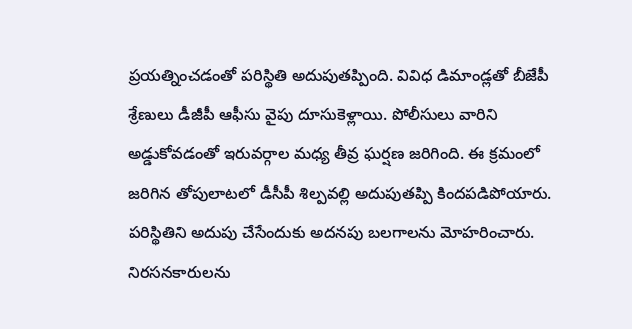ప్రయత్నించడంతో పరిస్థితి అదుపుతప్పింది. వివిధ డిమాండ్లతో బీజేపీ శ్రేణులు డీజీపీ ఆఫీసు వైపు దూసుకెళ్లాయి. పోలీసులు వారిని అడ్డుకోవడంతో ఇరువర్గాల మధ్య తీవ్ర ఘర్షణ జరిగింది. ఈ క్రమంలో జరిగిన తోపులాటలో డీసీపీ శిల్పవల్లి అదుపుతప్పి కిందపడిపోయారు. పరిస్థితిని అదుపు చేసేందుకు అదనపు బలగాలను మోహరించారు. నిరసనకారులను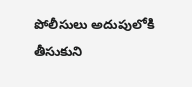పోలీసులు అదుపులోకి తీసుకుని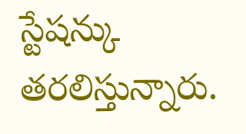స్టేషన్కు తరలిస్తున్నారు.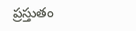ప్రస్తుతం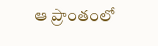ఆ ప్రాంతంలో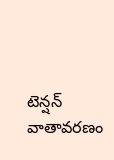టెన్షన్ వాతావరణం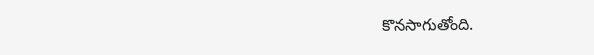కొనసాగుతోంది.